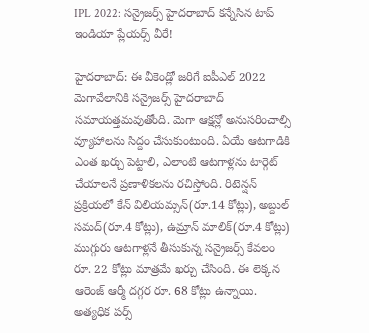IPL 2022: సన్రైజర్స్ హైదరాబాద్ కన్నేసిన టాప్ ఇండియా ప్లేయర్స్ వీరే!

హైదరాబాద్: ఈ వీకెండ్లో జరిగే ఐపీఎల్ 2022 మెగావేలానికి సన్రైజర్స్ హైదరాబాద్ సమాయత్తమవుతోంది. మెగా ఆక్షన్లో అనుసరించాల్సి వ్యూహాలను సిద్దం చేసుకుంటుంది. ఏయే ఆటగాడికి ఎంత ఖర్చు పెట్టాలి, ఎలాంటి ఆటగాళ్లను టార్గెట్ చేయాలనే ప్రణాళికలను రచిస్తోంది. రిటెన్షన్ ప్రక్రియలో కేన్ విలియమ్సన్(రూ.14 కోట్లు), అబ్దుల్ సమద్(రూ.4 కోట్లు), ఉమ్రాన్ మాలిక్(రూ.4 కోట్లు) ముగ్గురు ఆటగాళ్లనే తీసుకున్న సన్రైజర్స్ కేవలం రూ. 22 కోట్లు మాత్రమే ఖర్చు చేసింది. ఈ లెక్కన ఆరెంజ్ ఆర్మీ దగ్గర రూ. 68 కోట్లు ఉన్నాయి. అత్యధిక పర్స్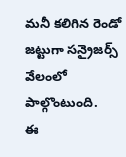మనీ కలిగిన రెండో జట్టుగా సన్రైజర్స్ వేలంలో పాల్గొంటుంది.
ఈ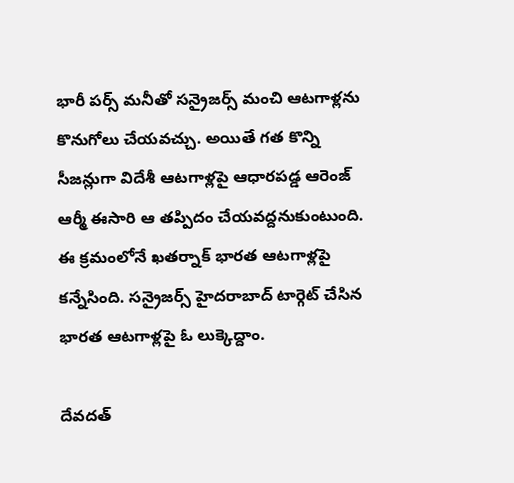భారీ పర్స్ మనీతో సన్రైజర్స్ మంచి ఆటగాళ్లను కొనుగోలు చేయవచ్చు. అయితే గత కొన్ని సీజన్లుగా విదేశీ ఆటగాళ్లపై ఆధారపడ్డ ఆరెంజ్ ఆర్మీ ఈసారి ఆ తప్పిదం చేయవద్దనుకుంటుంది. ఈ క్రమంలోనే ఖతర్నాక్ భారత ఆటగాళ్లపై కన్నేసింది. సన్రైజర్స్ హైదరాబాద్ టార్గెట్ చేసిన భారత ఆటగాళ్లపై ఓ లుక్కెద్దాం.

దేవదత్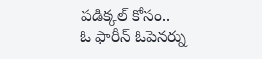పడిక్కల్ కోసం..
ఓ ఫారీన్ ఓపెనర్ను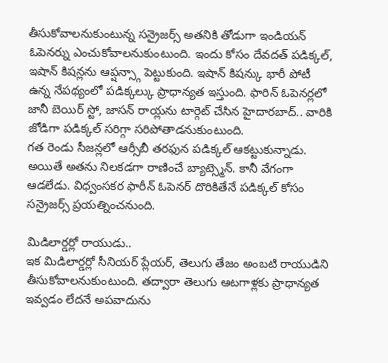తీసుకోవాలనుకుంటున్న సన్రైజర్స్ అతనికి తోడుగా ఇండియన్ ఓపెనర్ను ఎంచుకోవాలనుకుంటుంది. ఇందు కోసం దేవదత్ పడిక్కల్, ఇషాన్ కిషన్లను ఆప్షన్స్గా పెట్టుకుంది. ఇషాన్ కిషన్కు భారీ పోటీ ఉన్న నేపథ్యంలో పడిక్కల్కు ప్రాధాన్యత ఇస్తుంది. ఫారిన్ ఓపెనర్లలో జానీ బెయిర్ స్టో, జాసన్ రాయ్లను టార్గెట్ చేసిన హైదారబాద్.. వారికి జోడిగా పడిక్కల్ సరిగ్గా సరిపోతాడనుకుంటుంది.
గత రెండు సీజన్లలో ఆర్సీబీ తరఫున పడిక్కల్ ఆకట్టుకున్నాడు. అయితే అతను నిలకడగా రాణించే బ్యాట్స్మెన్. కానీ వేగంగా ఆడలేడు. విధ్వంసకర ఫారీన్ ఓపెనర్ దొరికితేనే పడిక్కల్ కోసం సన్రైజర్స్ ప్రయత్నించనుంది.

మిడిలార్డర్లో రాయుడు..
ఇక మిడిలార్డర్లో సీనియర్ ప్లేయర్, తెలుగు తేజం అంబటి రాయుడిని తీసుకోవాలనుకుంటుంది. తద్వారా తెలుగు ఆటగాళ్లకు ప్రాధాన్యత ఇవ్వడం లేదనే అపవాదును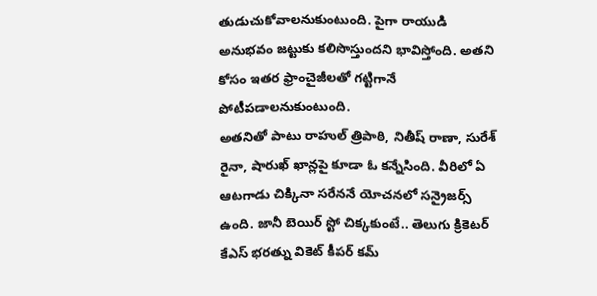తుడుచుకోవాలనుకుంటుంది. పైగా రాయుడి అనుభవం జట్టుకు కలిసొస్తుందని భావిస్తోంది. అతని కోసం ఇతర ఫ్రాంచైజీలతో గట్టిగానే పోటీపడాలనుకుంటుంది.
అతనితో పాటు రాహుల్ త్రిపాఠి, నితీష్ రాణా, సురేశ్ రైనా, షారుఖ్ ఖాన్లపై కూడా ఓ కన్నేసింది. వీరిలో ఏ ఆటగాడు చిక్కినా సరేననే యోచనలో సన్రైజర్స్ ఉంది. జానీ బెయిర్ స్టో చిక్కకుంటే.. తెలుగు క్రికెటర్ కేఎస్ భరత్ను వికెట్ కీపర్ కమ్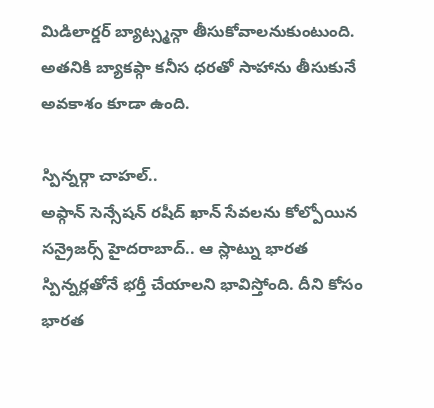మిడిలార్డర్ బ్యాట్స్మన్గా తీసుకోవాలనుకుంటుంది. అతనికి బ్యాకప్గా కనీస ధరతో సాహాను తీసుకునే అవకాశం కూడా ఉంది.

స్పిన్నర్గా చాహల్..
అఫ్గాన్ సెన్సేషన్ రషీద్ ఖాన్ సేవలను కోల్పోయిన సన్రైజర్స్ హైదరాబాద్.. ఆ స్లాట్ను భారత స్పిన్నర్లతోనే భర్తీ చేయాలని భావిస్తోంది. దీని కోసం భారత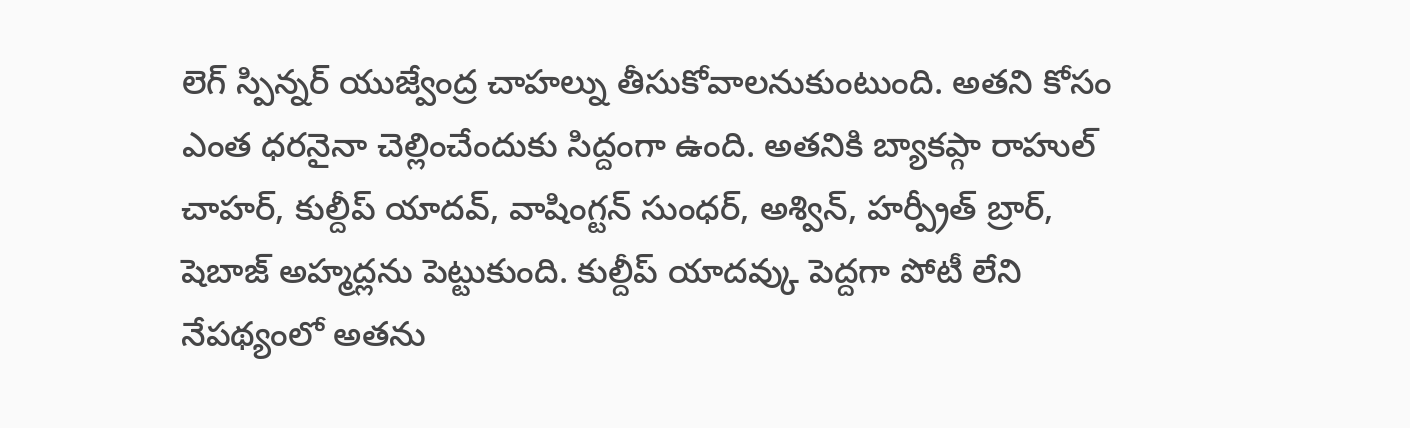లెగ్ స్పిన్నర్ యుజ్వేంద్ర చాహల్ను తీసుకోవాలనుకుంటుంది. అతని కోసం ఎంత ధరనైనా చెల్లించేందుకు సిద్దంగా ఉంది. అతనికి బ్యాకప్గా రాహుల్ చాహర్, కుల్దీప్ యాదవ్, వాషింగ్టన్ సుంధర్, అశ్విన్, హర్ప్రీత్ బ్రార్, షెబాజ్ అహ్మద్లను పెట్టుకుంది. కుల్దీప్ యాదవ్కు పెద్దగా పోటీ లేని నేపథ్యంలో అతను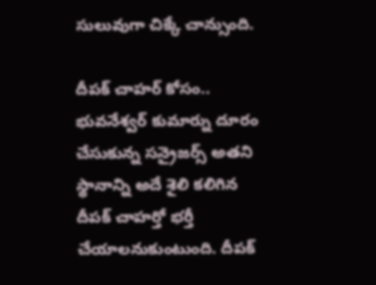సులువుగా చిక్కే చాన్సుంది.

దీపక్ చాహర్ కోసం..
భువనేశ్వర్ కుమార్ను దూరం చేసుకున్న సన్రైజర్స్ అతని స్థానాన్ని అదే శైలి కలిగిన దీపక్ చాహర్తో భర్తీ చేయాలనుకుంటుంది. దీపక్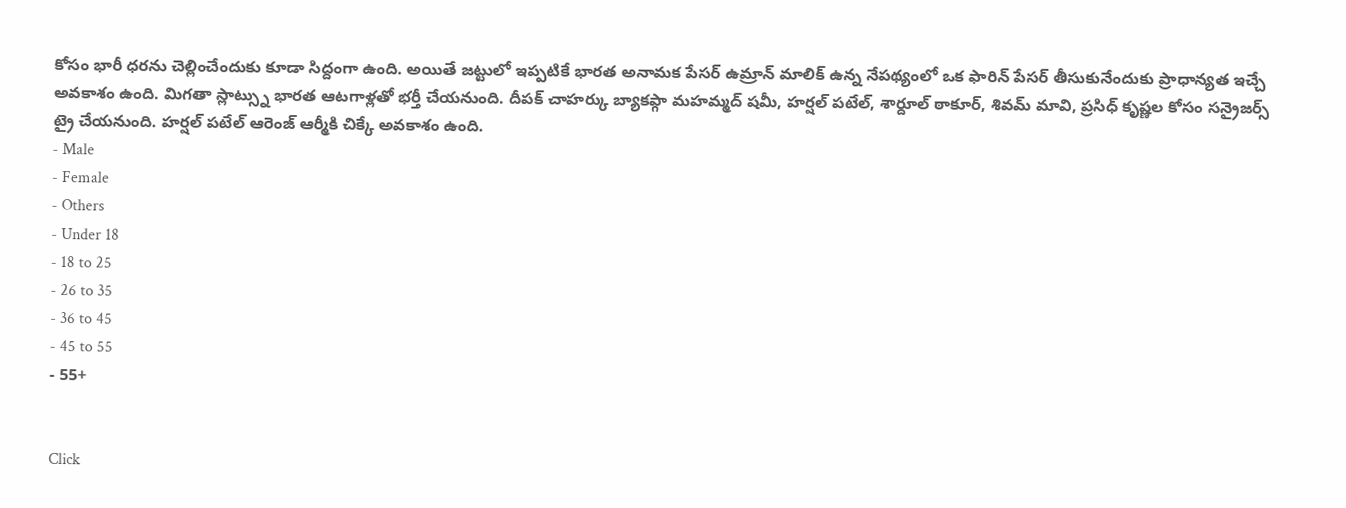కోసం భారీ ధరను చెల్లించేందుకు కూడా సిద్దంగా ఉంది. అయితే జట్టులో ఇప్పటికే భారత అనామక పేసర్ ఉమ్రాన్ మాలిక్ ఉన్న నేపథ్యంలో ఒక ఫారిన్ పేసర్ తీసుకునేందుకు ప్రాధాన్యత ఇచ్చే అవకాశం ఉంది. మిగతా స్లాట్స్ను భారత ఆటగాళ్లతో భర్తీ చేయనుంది. దీపక్ చాహర్కు బ్యాకప్గా మహమ్మద్ షమీ, హర్షల్ పటేల్, శార్దూల్ ఠాకూర్, శివమ్ మావి, ప్రసిధ్ కృష్ణల కోసం సన్రైజర్స్ ట్రై చేయనుంది. హర్షల్ పటేల్ ఆరెంజ్ ఆర్మీకి చిక్కే అవకాశం ఉంది.
- Male
- Female
- Others
- Under 18
- 18 to 25
- 26 to 35
- 36 to 45
- 45 to 55
- 55+


Click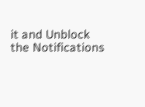it and Unblock the Notifications